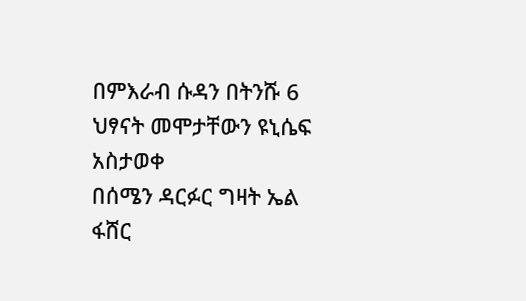በምእራብ ሱዳን በትንሹ 6 ህፃናት መሞታቸውን ዩኒሴፍ አስታወቀ
በሰሜን ዳርፉር ግዛት ኤል ፋሸር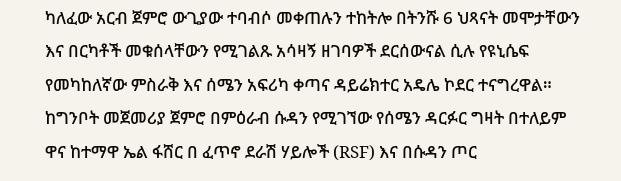ካለፈው አርብ ጀምሮ ውጊያው ተባብሶ መቀጠሉን ተከትሎ በትንሹ 6 ህጻናት መሞታቸውን እና በርካቶች መቁሰላቸውን የሚገልጹ አሳዛኝ ዘገባዎች ደርሰውናል ሲሉ የዩኒሴፍ የመካከለኛው ምስራቅ እና ሰሜን አፍሪካ ቀጣና ዳይሬክተር አዴሌ ኮደር ተናግረዋል።
ከግንቦት መጀመሪያ ጀምሮ በምዕራብ ሱዳን የሚገኘው የሰሜን ዳርፉር ግዛት በተለይም ዋና ከተማዋ ኤል ፋሸር በ ፈጥኖ ደራሽ ሃይሎች (RSF) እና በሱዳን ጦር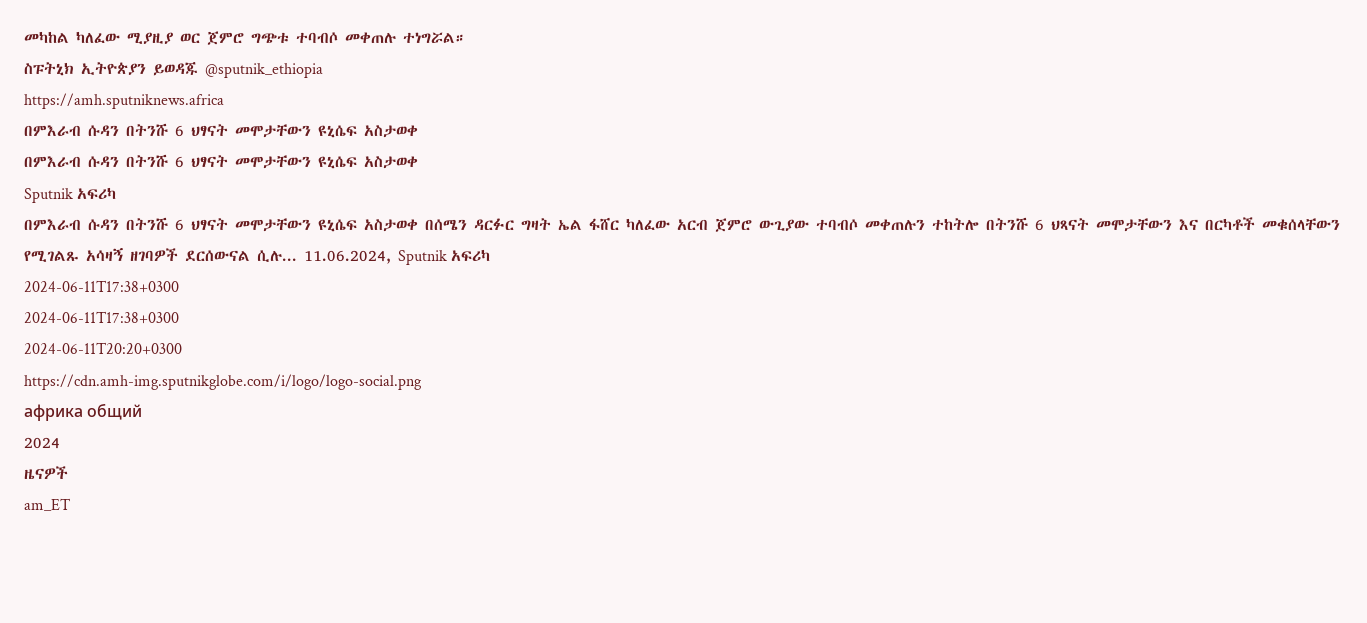መካከል ካለፈው ሚያዚያ ወር ጀምሮ ግጭቱ ተባብሶ መቀጠሉ ተነግሯል።
ስፑትኒክ ኢትዮጵያን ይወዳጁ @sputnik_ethiopia
https://amh.sputniknews.africa
በምእራብ ሱዳን በትንሹ 6 ህፃናት መሞታቸውን ዩኒሴፍ አስታወቀ
በምእራብ ሱዳን በትንሹ 6 ህፃናት መሞታቸውን ዩኒሴፍ አስታወቀ
Sputnik አፍሪካ
በምእራብ ሱዳን በትንሹ 6 ህፃናት መሞታቸውን ዩኒሴፍ አስታወቀ በሰሜን ዳርፉር ግዛት ኤል ፋሸር ካለፈው አርብ ጀምሮ ውጊያው ተባብሶ መቀጠሉን ተከትሎ በትንሹ 6 ህጻናት መሞታቸውን እና በርካቶች መቁሰላቸውን የሚገልጹ አሳዛኝ ዘገባዎች ደርሰውናል ሲሉ... 11.06.2024, Sputnik አፍሪካ
2024-06-11T17:38+0300
2024-06-11T17:38+0300
2024-06-11T20:20+0300
https://cdn.amh-img.sputnikglobe.com/i/logo/logo-social.png
африка общий
2024
ዜናዎች
am_ET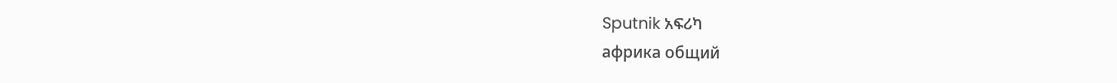Sputnik አፍሪካ
африка общий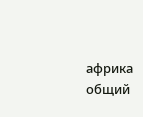африка общий